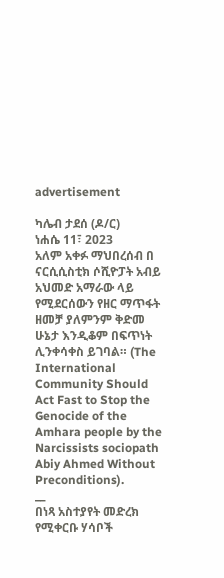advertisement

ካሌብ ታደሰ (ዶ/ር)
ነሐሴ 11፣ 2023
አለም አቀፉ ማህበረሰብ በ ናርሲሲስቲክ ሶሺዮፓት አብይ አህመድ አማራው ላይ የሚደርሰውን የዘር ማጥፋት ዘመቻ ያለምንም ቅድመ ሁኔታ እንዲቆም በፍጥነት ሊንቀሳቀስ ይገባል። (The International Community Should Act Fast to Stop the Genocide of the Amhara people by the Narcissists sociopath Abiy Ahmed Without Preconditions).
__
በነጻ አስተያየት መድረክ የሚቀርቡ ሃሳቦች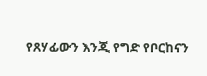የጸሃፊውን እንጂ የግድ የቦርከናን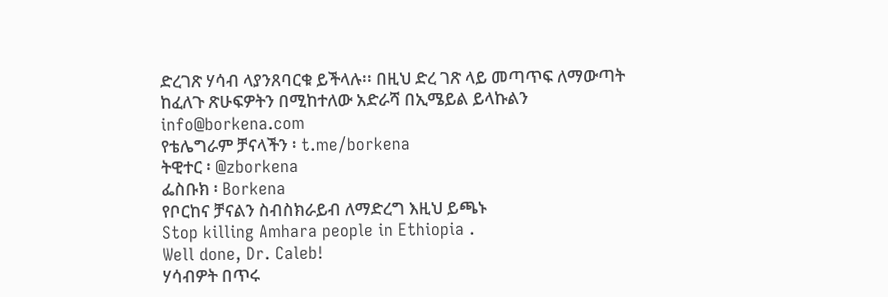ድረገጽ ሃሳብ ላያንጸባርቁ ይችላሉ፡፡ በዚህ ድረ ገጽ ላይ መጣጥፍ ለማውጣት ከፈለጉ ጽሁፍዎትን በሚከተለው አድራሻ በኢሜይል ይላኩልን info@borkena.com
የቴሌግራም ቻናላችን ፡ t.me/borkena
ትዊተር ፡ @zborkena
ፌስቡክ ፡ Borkena
የቦርከና ቻናልን ስብስክራይብ ለማድረግ እዚህ ይጫኑ
Stop killing Amhara people in Ethiopia .
Well done, Dr. Caleb!
ሃሳብዎት በጥሩ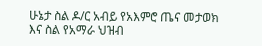ሁኔታ ስል ዶ/ር አብይ የአእምሮ ጤና መታወክ እና ስል የአማራ ህዝብ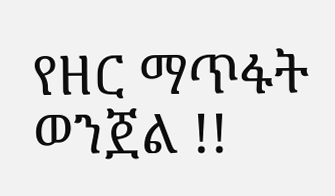የዘር ማጥፋት ወንጀል !!